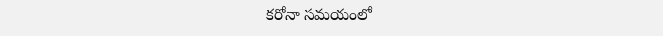కరోనా సమయంలో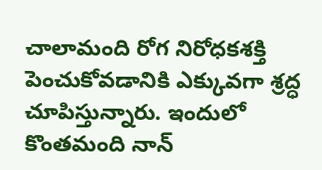చాలామంది రోగ నిరోధకశక్తి పెంచుకోవడానికి ఎక్కువగా శ్రద్ధ చూపిస్తున్నారు. ఇందులో కొంతమంది నాన్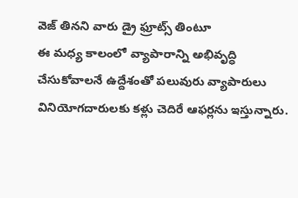వెజ్ తినని వారు డ్రై ఫ్రూట్స్ తింటూ
ఈ మధ్య కాలంలో వ్యాపారాన్ని అభివృద్ధి చేసుకోవాలనే ఉద్దేశంతో పలువురు వ్యాపారులు వినియోగదారులకు కళ్లు చెదిరే ఆఫర్లను ఇస్తున్నారు.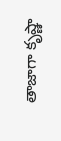తాజాగా కృష్ణా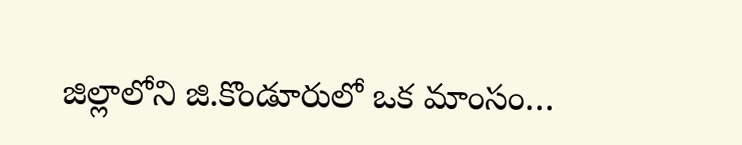జిల్లాలోని జి.కొండూరులో ఒక మాంసం…